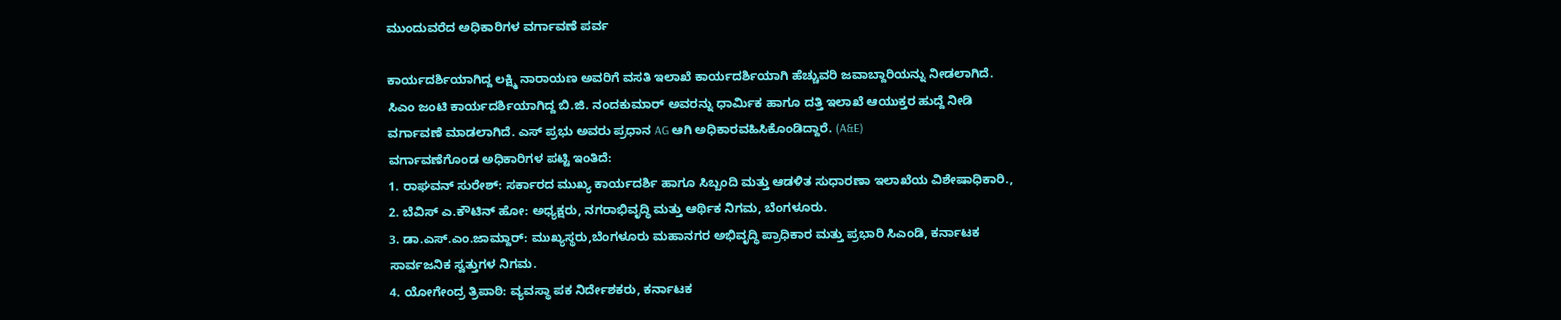ಮುಂದುವರೆದ ಅಧಿಕಾರಿಗಳ ವರ್ಗಾವಣೆ ಪರ್ವ

ಕಾರ್ಯದರ್ಶಿಯಾಗಿದ್ದ ಲಕ್ಷ್ಮಿ ನಾರಾಯಣ ಅವರಿಗೆ ವಸತಿ ಇಲಾಖೆ ಕಾರ್ಯದರ್ಶಿಯಾಗಿ ಹೆಚ್ಚುವರಿ ಜವಾಬ್ದಾರಿಯನ್ನು ನೀಡಲಾಗಿದೆ. ಸಿಎಂ ಜಂಟಿ ಕಾರ್ಯದರ್ಶಿಯಾಗಿದ್ದ ಬಿ.ಜಿ. ನಂದಕುಮಾರ್ ಅವರನ್ನು ಧಾರ್ಮಿಕ ಹಾಗೂ ದತ್ತಿ ಇಲಾಖೆ ಆಯುಕ್ತರ ಹುದ್ದೆ ನೀಡಿ ವರ್ಗಾವಣೆ ಮಾಡಲಾಗಿದೆ. ಎಸ್ ಪ್ರಭು ಅವರು ಪ್ರಧಾನ AG ಆಗಿ ಅಧಿಕಾರವಹಿಸಿಕೊಂಡಿದ್ದಾರೆ. (A&E)
ವರ್ಗಾವಣೆಗೊಂಡ ಅಧಿಕಾರಿಗಳ ಪಟ್ಟಿ ಇಂತಿದೆ:
1. ರಾಘವನ್ ಸುರೇಶ್: ಸರ್ಕಾರದ ಮುಖ್ಯ ಕಾರ್ಯದರ್ಶಿ ಹಾಗೂ ಸಿಬ್ಬಂದಿ ಮತ್ತು ಆಡಳಿತ ಸುಧಾರಣಾ ಇಲಾಖೆಯ ವಿಶೇಷಾಧಿಕಾರಿ.,
2. ಬೆವಿಸ್ ಎ.ಕೌಟಿನ್ ಹೋ: ಅಧ್ಯಕ್ಷರು, ನಗರಾಭಿವೃದ್ಧಿ ಮತ್ತು ಆರ್ಥಿಕ ನಿಗಮ, ಬೆಂಗಳೂರು.
3. ಡಾ.ಎಸ್.ಎಂ.ಜಾಮ್ದಾರ್: ಮುಖ್ಯಸ್ಥರು,ಬೆಂಗಳೂರು ಮಹಾನಗರ ಅಭಿವೃದ್ಧಿ ಪ್ರಾಧಿಕಾರ ಮತ್ತು ಪ್ರಭಾರಿ ಸಿಎಂಡಿ, ಕರ್ನಾಟಕ ಸಾರ್ವಜನಿಕ ಸ್ವತ್ತುಗಳ ನಿಗಮ.
4. ಯೋಗೇಂದ್ರ ತ್ರಿಪಾಠಿ: ವ್ಯವಸ್ಥಾ ಪಕ ನಿರ್ದೇಶಕರು, ಕರ್ನಾಟಕ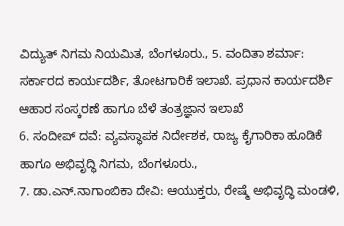ವಿದ್ಯುತ್ ನಿಗಮ ನಿಯಮಿತ, ಬೆಂಗಳೂರು., 5. ವಂದಿತಾ ಶರ್ಮಾ: ಸರ್ಕಾರದ ಕಾರ್ಯದರ್ಶಿ, ತೋಟಗಾರಿಕೆ ಇಲಾಖೆ. ಪ್ರಧಾನ ಕಾರ್ಯದರ್ಶಿ ಆಹಾರ ಸಂಸ್ಕರಣೆ ಹಾಗೂ ಬೆಳೆ ತಂತ್ರಜ್ಞಾನ ಇಲಾಖೆ
6. ಸಂದೀಪ್ ದವೆ: ವ್ಯವಸ್ಥಾಪಕ ನಿರ್ದೇಶಕ, ರಾಜ್ಯ ಕೈಗಾರಿಕಾ ಹೂಡಿಕೆ ಹಾಗೂ ಅಭಿವೃದ್ಧಿ ನಿಗಮ, ಬೆಂಗಳೂರು.,
7. ಡಾ.ಎನ್.ನಾಗಾಂಬಿಕಾ ದೇವಿ: ಆಯುಕ್ತರು, ರೇಷ್ಮೆ ಅಭಿವೃದ್ಧಿ ಮಂಡಳಿ,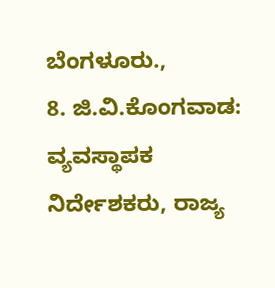ಬೆಂಗಳೂರು.,
8. ಜಿ.ವಿ.ಕೊಂಗವಾಡ: ವ್ಯವಸ್ಥಾಪಕ ನಿರ್ದೇಶಕರು, ರಾಜ್ಯ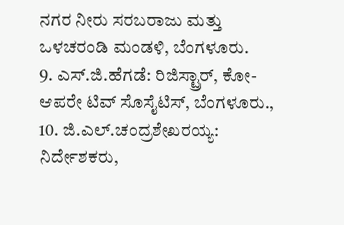ನಗರ ನೀರು ಸರಬರಾಜು ಮತ್ತು ಒಳಚರಂಡಿ ಮಂಡಳಿ, ಬೆಂಗಳೂರು.
9. ಎಸ್.ಜಿ.ಹೆಗಡೆ: ರಿಜಿಸ್ಟ್ರಾರ್, ಕೋ-ಆಪರೇ ಟಿವ್ ಸೊಸೈಟಿಸ್, ಬೆಂಗಳೂರು.,
10. ಜಿ.ಎಲ್.ಚಂದ್ರಶೇಖರಯ್ಯ: ನಿರ್ದೇಶಕರು,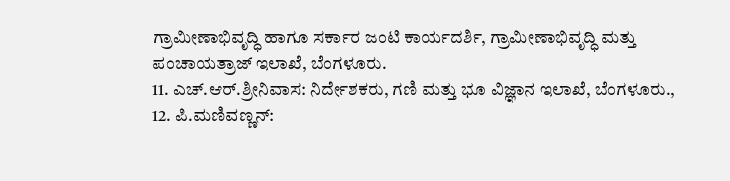ಗ್ರಾಮೀಣಾಭಿವೃದ್ಧಿ ಹಾಗೂ ಸರ್ಕಾರ ಜಂಟಿ ಕಾರ್ಯದರ್ಶಿ, ಗ್ರಾಮೀಣಾಭಿವೃದ್ಧಿ ಮತ್ತು ಪಂಚಾಯತ್ರಾಜ್ ಇಲಾಖೆ, ಬೆಂಗಳೂರು.
11. ಎಚ್.ಆರ್.ಶ್ರೀನಿವಾಸ: ನಿರ್ದೇಶಕರು, ಗಣಿ ಮತ್ತು ಭೂ ವಿಜ್ಞಾನ ಇಲಾಖೆ, ಬೆಂಗಳೂರು.,
12. ಪಿ.ಮಣಿವಣ್ಣನ್: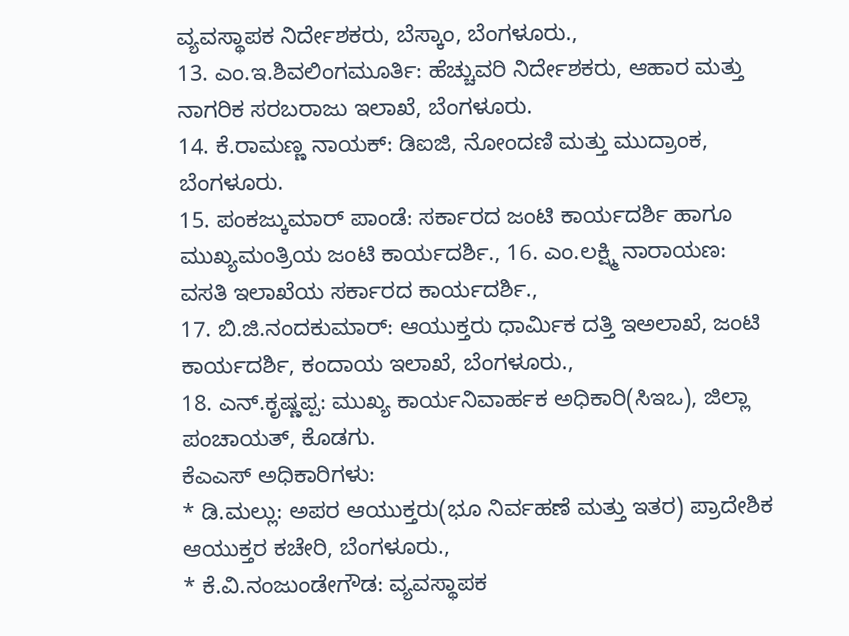ವ್ಯವಸ್ಥಾಪಕ ನಿರ್ದೇಶಕರು, ಬೆಸ್ಕಾಂ, ಬೆಂಗಳೂರು.,
13. ಎಂ.ಇ.ಶಿವಲಿಂಗಮೂರ್ತಿ: ಹೆಚ್ಚುವರಿ ನಿರ್ದೇಶಕರು, ಆಹಾರ ಮತ್ತು ನಾಗರಿಕ ಸರಬರಾಜು ಇಲಾಖೆ, ಬೆಂಗಳೂರು.
14. ಕೆ.ರಾಮಣ್ಣ ನಾಯಕ್: ಡಿಐಜಿ, ನೋಂದಣಿ ಮತ್ತು ಮುದ್ರಾಂಕ, ಬೆಂಗಳೂರು.
15. ಪಂಕಜ್ಕುಮಾರ್ ಪಾಂಡೆ: ಸರ್ಕಾರದ ಜಂಟಿ ಕಾರ್ಯದರ್ಶಿ ಹಾಗೂ ಮುಖ್ಯಮಂತ್ರಿಯ ಜಂಟಿ ಕಾರ್ಯದರ್ಶಿ., 16. ಎಂ.ಲಕ್ಷ್ಮಿ ನಾರಾಯಣ: ವಸತಿ ಇಲಾಖೆಯ ಸರ್ಕಾರದ ಕಾರ್ಯದರ್ಶಿ.,
17. ಬಿ.ಜಿ.ನಂದಕುಮಾರ್: ಆಯುಕ್ತರು ಧಾರ್ಮಿಕ ದತ್ತಿ ಇಅಲಾಖೆ, ಜಂಟಿ ಕಾರ್ಯದರ್ಶಿ, ಕಂದಾಯ ಇಲಾಖೆ, ಬೆಂಗಳೂರು.,
18. ಎನ್.ಕೃಷ್ಣಪ್ಪ: ಮುಖ್ಯ ಕಾರ್ಯನಿವಾರ್ಹಕ ಅಧಿಕಾರಿ(ಸಿಇಒ), ಜಿಲ್ಲಾ ಪಂಚಾಯತ್, ಕೊಡಗು.
ಕೆಎಎಸ್ ಅಧಿಕಾರಿಗಳು:
* ಡಿ.ಮಲ್ಲು: ಅಪರ ಆಯುಕ್ತರು(ಭೂ ನಿರ್ವಹಣೆ ಮತ್ತು ಇತರ) ಪ್ರಾದೇಶಿಕ ಆಯುಕ್ತರ ಕಚೇರಿ, ಬೆಂಗಳೂರು.,
* ಕೆ.ವಿ.ನಂಜುಂಡೇಗೌಡ: ವ್ಯವಸ್ಥಾಪಕ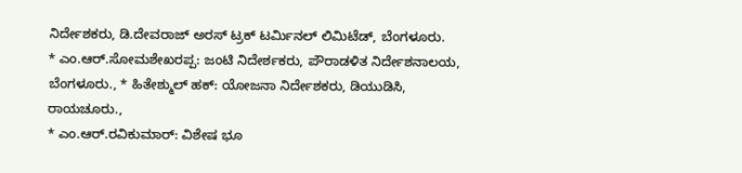ನಿರ್ದೇಶಕರು, ಡಿ.ದೇವರಾಜ್ ಅರಸ್ ಟ್ರಕ್ ಟರ್ಮಿನಲ್ ಲಿಮಿಟೆಡ್, ಬೆಂಗಳೂರು.
* ಎಂ.ಆರ್.ಸೋಮಶೇಖರಪ್ಪ: ಜಂಟಿ ನಿದೇರ್ಶಕರು, ಪೌರಾಡಳಿತ ನಿರ್ದೇಶನಾಲಯ, ಬೆಂಗಳೂರು., * ಹಿತೇಶ್ಮುಲ್ ಹಕ್: ಯೋಜನಾ ನಿರ್ದೇಶಕರು, ಡಿಯುಡಿಸಿ, ರಾಯಚೂರು.,
* ಎಂ.ಆರ್.ರವಿಕುಮಾರ್: ವಿಶೇಷ ಭೂ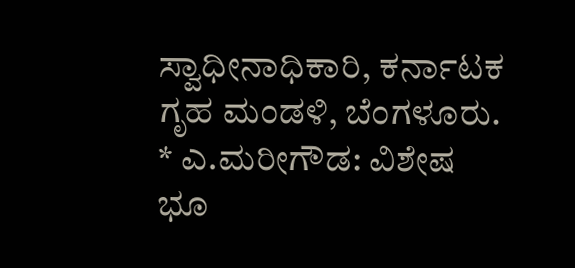ಸ್ವಾಧೀನಾಧಿಕಾರಿ, ಕರ್ನಾಟಕ ಗೃಹ ಮಂಡಳಿ, ಬೆಂಗಳೂರು.
* ಎ.ಮರೀಗೌಡ: ವಿಶೇಷ ಭೂ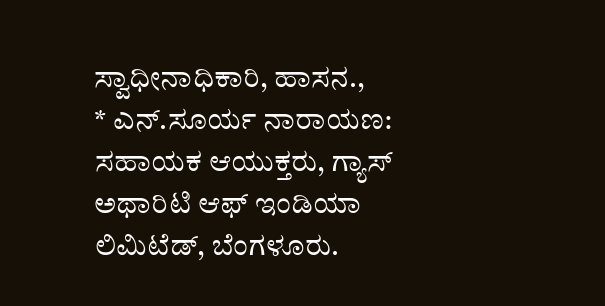ಸ್ವಾಧೀನಾಧಿಕಾರಿ, ಹಾಸನ.,
* ಎನ್.ಸೂರ್ಯ ನಾರಾಯಣ: ಸಹಾಯಕ ಆಯುಕ್ತರು, ಗ್ಯಾಸ್ ಅಥಾರಿಟಿ ಆಫ್ ಇಂಡಿಯಾ ಲಿಮಿಟೆಡ್, ಬೆಂಗಳೂರು.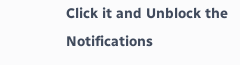Click it and Unblock the Notifications